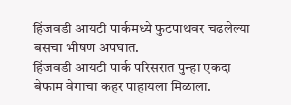हिंजवडी आयटी पार्कमध्ये फुटपाथवर चढलेल्या बसचा भीषण अपघात.
हिंजवडी आयटी पार्क परिसरात पुन्हा एकदा बेफाम वेगाचा कहर पाहायला मिळाला.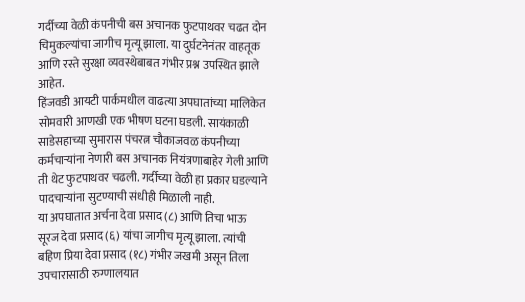गर्दीच्या वेळी कंपनीची बस अचानक फुटपाथवर चढत दोन चिमुकल्यांचा जागीच मृत्यू झाला. या दुर्घटनेनंतर वाहतूक आणि रस्ते सुरक्षा व्यवस्थेबाबत गंभीर प्रश्न उपस्थित झाले आहेत.
हिंजवडी आयटी पार्कमधील वाढत्या अपघातांच्या मालिकेत सोमवारी आणखी एक भीषण घटना घडली. सायंकाळी साडेसहाच्या सुमारास पंचरत्न चौकाजवळ कंपनीच्या कर्मचाऱ्यांना नेणारी बस अचानक नियंत्रणाबाहेर गेली आणि ती थेट फुटपाथवर चढली. गर्दीच्या वेळी हा प्रकार घडल्याने पादचाऱ्यांना सुटण्याची संधीही मिळाली नाही.
या अपघातात अर्चना देवा प्रसाद (८) आणि तिचा भाऊ सूरज देवा प्रसाद (६) यांचा जागीच मृत्यू झाला. त्यांची बहिण प्रिया देवा प्रसाद (१८) गंभीर जखमी असून तिला उपचारासाठी रुग्णालयात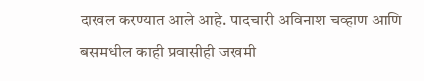दाखल करण्यात आले आहे. पादचारी अविनाश चव्हाण आणि बसमधील काही प्रवासीही जखमी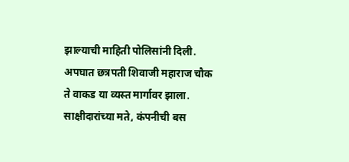झाल्याची माहिती पोलिसांनी दिली.
अपघात छत्रपती शिवाजी महाराज चौक ते वाकड या व्यस्त मार्गावर झाला. साक्षीदारांच्या मते, कंपनीची बस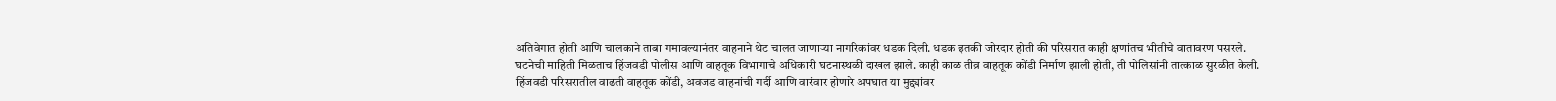अतिवेगात होती आणि चालकाने ताबा गमावल्यानंतर वाहनाने थेट चालत जाणाऱ्या नागरिकांवर धडक दिली. धडक इतकी जोरदार होती की परिसरात काही क्षणांतच भीतीचे वातावरण पसरले.
घटनेची माहिती मिळताच हिंजवडी पोलीस आणि वाहतूक विभागाचे अधिकारी घटनास्थळी दाखल झाले. काही काळ तीव्र वाहतूक कोंडी निर्माण झाली होती, ती पोलिसांनी तात्काळ सुरळीत केली.
हिंजवडी परिसरातील वाढती वाहतूक कोंडी, अवजड वाहनांची गर्दी आणि वारंवार होणारे अपघात या मुद्द्यांवर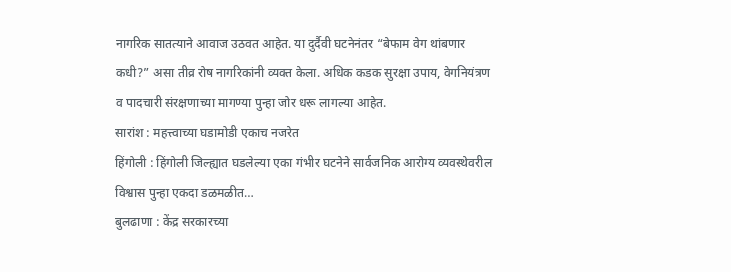नागरिक सातत्याने आवाज उठवत आहेत. या दुर्दैवी घटनेनंतर “बेफाम वेग थांबणार कधी?” असा तीव्र रोष नागरिकांनी व्यक्त केला. अधिक कडक सुरक्षा उपाय, वेगनियंत्रण व पादचारी संरक्षणाच्या मागण्या पुन्हा जोर धरू लागल्या आहेत.
सारांश : महत्त्वाच्या घडामोडी एकाच नजरेत
हिंगोली : हिंगोली जिल्ह्यात घडलेल्या एका गंभीर घटनेने सार्वजनिक आरोग्य व्यवस्थेवरील विश्वास पुन्हा एकदा डळमळीत…
बुलढाणा : केंद्र सरकारच्या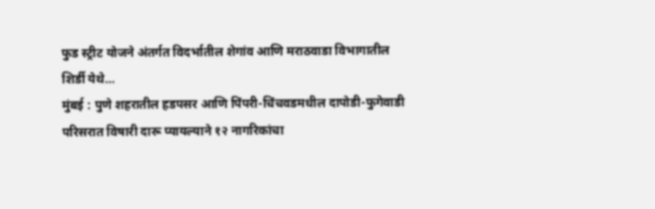फुड स्ट्रीट योजने अंतर्गत विदर्भातील शेगांव आणि मराठवाडा विभागातील शिर्डी येथे…
मुंबई : पुणे शहरातील हडपसर आणि पिंपरी-चिंचवडमधील दापोडी-फुगेवाडी परिसरात विषारी दारू प्यायल्याने १२ नागरिकांचा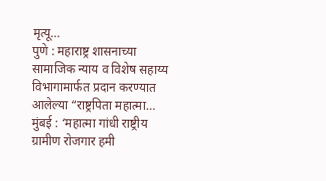मृत्यू…
पुणे : महाराष्ट्र शासनाच्या सामाजिक न्याय व विशेष सहाय्य विभागामार्फत प्रदान करण्यात आलेल्या “राष्ट्रपिता महात्मा…
मुंबई : ‘महात्मा गांधी राष्ट्रीय ग्रामीण रोजगार हमी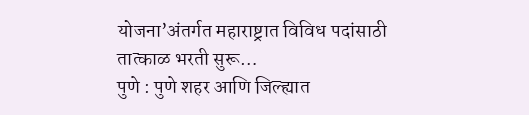योजना’अंतर्गत महाराष्ट्रात विविध पदांसाठी तात्काळ भरती सुरू…
पुणे : पुणे शहर आणि जिल्ह्यात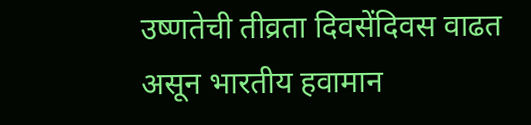उष्णतेची तीव्रता दिवसेंदिवस वाढत असून भारतीय हवामान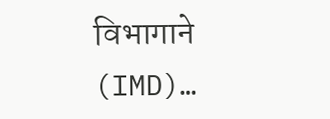विभागाने (IMD)…